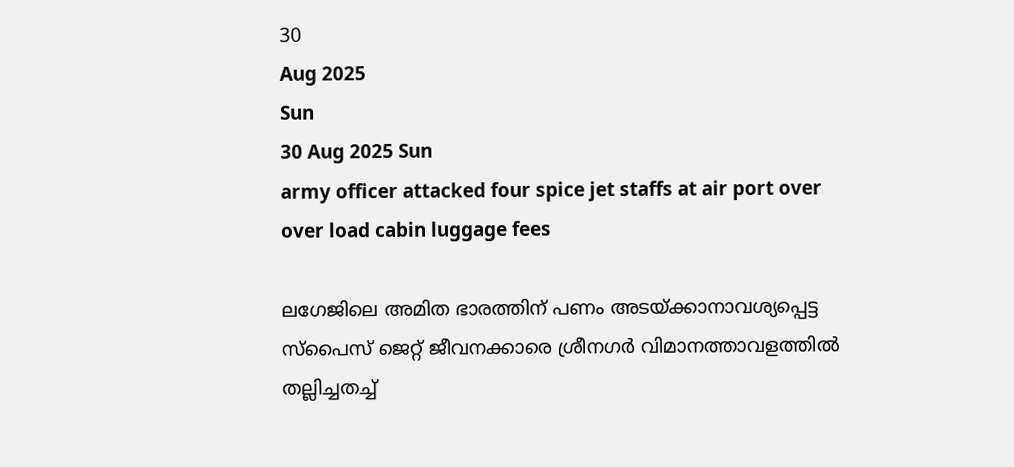30
Aug 2025
Sun
30 Aug 2025 Sun
army officer attacked four spice jet staffs at air port over over load cabin luggage fees

ലഗേജിലെ അമിത ഭാരത്തിന് പണം അടയ്ക്കാനാവശ്യപ്പെട്ട സ്‌പൈസ് ജെറ്റ് ജീവനക്കാരെ ശ്രീനഗര്‍ വിമാനത്താവളത്തില്‍ തല്ലിച്ചതച്ച്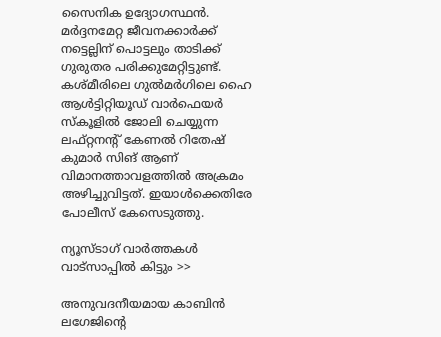സൈനിക ഉദ്യോഗസ്ഥന്‍. മര്‍ദ്ദനമേറ്റ ജീവനക്കാര്‍ക്ക് നട്ടെല്ലിന് പൊട്ടലും താടിക്ക് ഗുരുതര പരിക്കുമേറ്റിട്ടുണ്ട്. കശ്മീരിലെ ഗുല്‍മര്‍ഗിലെ ഹൈ ആള്‍ട്ടിറ്റിയൂഡ് വാര്‍ഫെയര്‍ സ്‌കൂളില്‍ ജോലി ചെയ്യുന്ന ലഫ്റ്റനന്റ് കേണല്‍ റിതേഷ് കുമാര്‍ സിങ് ആണ് വിമാനത്താവളത്തില്‍ അക്രമം അഴിച്ചുവിട്ടത്. ഇയാള്‍ക്കെതിരേ പോലീസ് കേസെടുത്തു.

ന്യൂസ്ടാഗ് വാര്‍ത്തകള്‍ വാട്‌സാപ്പില്‍ കിട്ടും >>

അനുവദനീയമായ കാബിന്‍ ലഗേജിന്റെ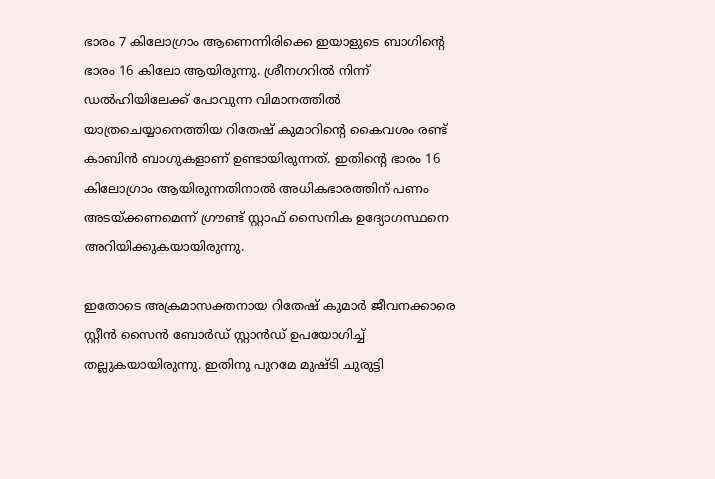ഭാരം 7 കിലോഗ്രാം ആണെന്നിരിക്കെ ഇയാളുടെ ബാഗിന്റെ ഭാരം 16 കിലോ ആയിരുന്നു. ശ്രീനഗറില്‍ നിന്ന് ഡല്‍ഹിയിലേക്ക് പോവുന്ന വിമാനത്തില്‍ യാത്രചെയ്യാനെത്തിയ റിതേഷ് കുമാറിന്റെ കൈവശം രണ്ട് കാബിന്‍ ബാഗുകളാണ് ഉണ്ടായിരുന്നത്. ഇതിന്റെ ഭാരം 16 കിലോഗ്രാം ആയിരുന്നതിനാല്‍ അധികഭാരത്തിന് പണം അടയ്ക്കണമെന്ന് ഗ്രൗണ്ട് സ്റ്റാഫ് സൈനിക ഉദ്യോഗസ്ഥനെ അറിയിക്കുകയായിരുന്നു.

ഇതോടെ അക്രമാസക്തനായ റിതേഷ് കുമാര്‍ ജീവനക്കാരെ സ്റ്റീന്‍ സൈന്‍ ബോര്‍ഡ് സ്റ്റാന്‍ഡ് ഉപയോഗിച്ച് തല്ലുകയായിരുന്നു. ഇതിനു പുറമേ മുഷ്ടി ചുരുട്ടി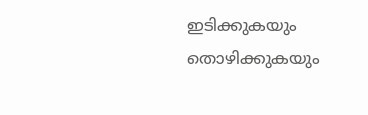ഇടിക്കുകയും തൊഴിക്കുകയും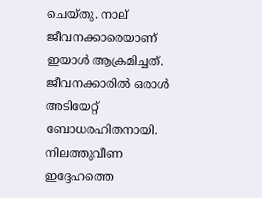ചെയ്തു. നാല് ജീവനക്കാരെയാണ് ഇയാള്‍ ആക്രമിച്ചത്. ജീവനക്കാരില്‍ ഒരാള്‍ അടിയേറ്റ് ബോധരഹിതനായി. നിലത്തുവീണ ഇദ്ദേഹത്തെ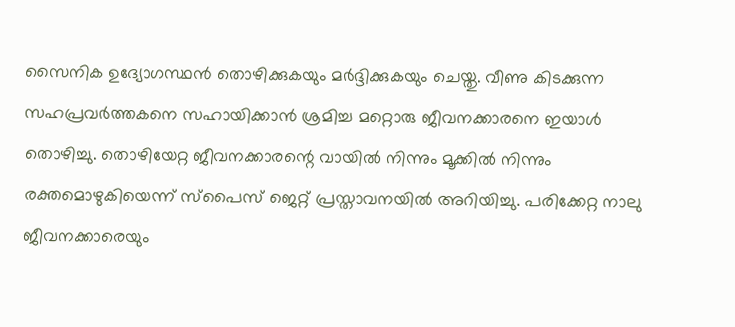സൈനിക ഉദ്യോഗസ്ഥന്‍ തൊഴിക്കുകയും മര്‍ദ്ദിക്കുകയും ചെയ്തു. വീണു കിടക്കുന്ന സഹപ്രവര്‍ത്തകനെ സഹായിക്കാന്‍ ശ്രമിച്ച മറ്റൊരു ജീവനക്കാരനെ ഇയാള്‍ തൊഴിച്ചു. തൊഴിയേറ്റ ജീവനക്കാരന്റെ വായില്‍ നിന്നും മൂക്കില്‍ നിന്നും രക്തമൊഴുകിയെന്ന് സ്‌പൈസ് ജെറ്റ് പ്രസ്താവനയില്‍ അറിയിച്ചു. പരിക്കേറ്റ നാലു ജീവനക്കാരെയും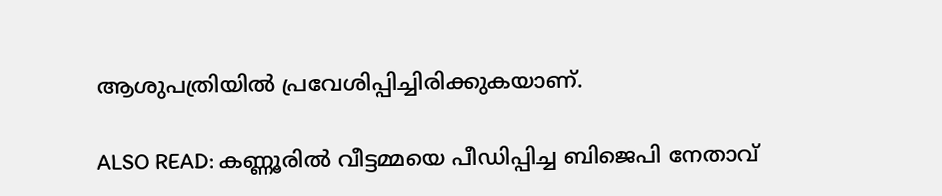ആശുപത്രിയില്‍ പ്രവേശിപ്പിച്ചിരിക്കുകയാണ്.

ALSO READ: കണ്ണൂരില്‍ വീട്ടമ്മയെ പീഡിപ്പിച്ച ബിജെപി നേതാവ്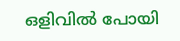ഒളിവില്‍ പോയി